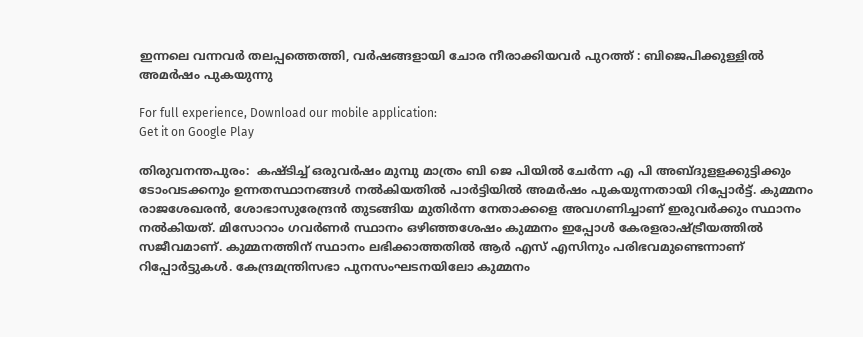ഇന്നലെ വന്നവര്‍ തലപ്പത്തെത്തി, വര്‍ഷങ്ങളായി ചോര നീരാക്കിയവര്‍ പുറത്ത് : ബിജെപിക്കുള്ളില്‍ അമര്‍ഷം പുകയുന്നു

For full experience, Download our mobile application:
Get it on Google Play

തിരുവനന്തപുരം:  കഷ്ടിച്ച്‌ ഒരുവര്‍ഷം മുമ്പു മാത്രം ബി ജെ പിയില്‍ ചേര്‍ന്ന എ പി അബ്ദുളളക്കുട്ടിക്കും ടോംവടക്കനും ഉന്നതസ്ഥാനങ്ങള്‍ നല്‍കിയതില്‍ പാര്‍ട്ടിയില്‍ അമര്‍ഷം പുകയുന്നതായി റിപ്പോര്‍ട്ട്. കുമ്മനം രാജശേഖരന്‍, ശോഭാസുരേന്ദ്രന്‍ തുടങ്ങിയ മുതിര്‍ന്ന നേതാക്കളെ അവഗണിച്ചാണ് ഇരുവര്‍ക്കും സ്ഥാനം നല്‍കിയത്. മിസോറാം ഗവര്‍ണര്‍ സ്ഥാനം ഒഴിഞ്ഞശേഷം കുമ്മനം ഇപ്പോള്‍ കേരളരാഷ്ട്രീയത്തില്‍ സജീവമാണ്. കുമ്മനത്തിന് സ്ഥാനം ലഭിക്കാത്തതില്‍ ആര്‍ എസ് എസിനും പരിഭവമുണ്ടെന്നാണ് റിപ്പോര്‍ട്ടുകള്‍. കേന്ദ്രമന്ത്രിസഭാ പുനസംഘടനയിലോ കുമ്മനം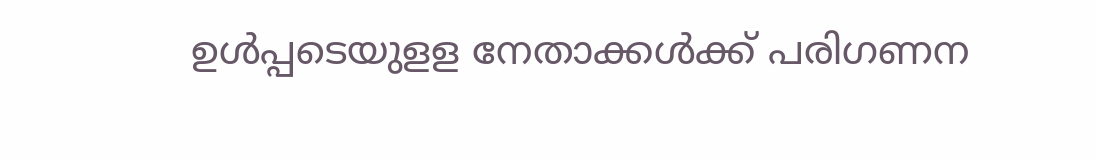ഉള്‍പ്പടെയുളള നേതാക്കള്‍ക്ക് പരിഗണന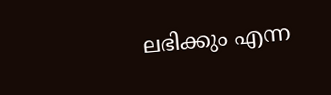ലഭിക്കും എന്ന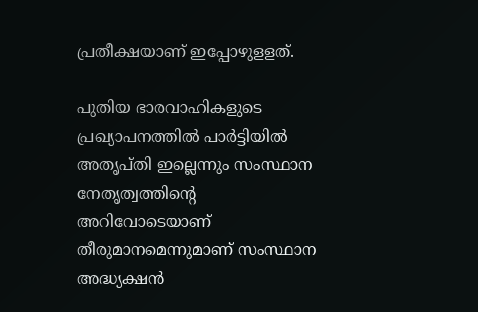പ്രതീക്ഷയാണ് ഇപ്പോഴുളളത്.

പുതിയ ഭാരവാഹികളുടെ പ്രഖ്യാപനത്തില്‍ പാര്‍ട്ടിയില്‍ അതൃപ്തി ഇല്ലെന്നും സംസ്ഥാന നേതൃത്വത്തിന്റെ അറിവോടെയാണ് തീരുമാനമെന്നുമാണ് സംസ്ഥാന അദ്ധ്യക്ഷന്‍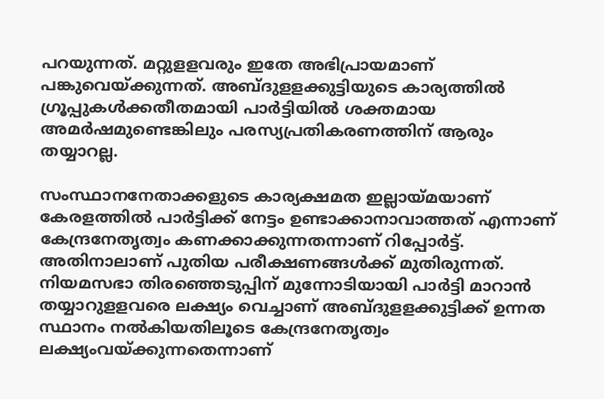പറയുന്നത്. മറ്റുളളവരും ഇതേ അഭിപ്രായമാണ് പങ്കുവെയ്ക്കുന്നത്. അബ്ദുളളക്കുട്ടിയുടെ കാര്യത്തില്‍ ഗ്രൂപ്പുകള്‍ക്കതീതമായി പാര്‍ട്ടിയില്‍ ശക്തമായ അമര്‍ഷമുണ്ടെങ്കിലും പരസ്യപ്രതികരണത്തിന് ആരും തയ്യാറല്ല.

സംസ്ഥാനനേതാക്കളുടെ കാര്യക്ഷമത ഇല്ലായ്മയാണ് കേരളത്തില്‍ പാര്‍ട്ടിക്ക് നേട്ടം ഉണ്ടാക്കാനാവാത്തത് എന്നാണ് കേന്ദ്രനേതൃത്വം കണക്കാക്കുന്നതന്നാണ് റിപ്പോര്‍ട്ട്. അതിനാലാണ് പുതിയ പരീക്ഷണങ്ങള്‍ക്ക് മുതിരുന്നത്. നിയമസഭാ തിരഞ്ഞെടുപ്പിന് മുന്നോടിയായി പാര്‍ട്ടി മാറാന്‍ തയ്യാറുളളവരെ ലക്ഷ്യം വെച്ചാണ് അബ്ദുളളക്കുട്ടിക്ക് ഉന്നത സ്ഥാനം നല്‍കിയതിലൂടെ കേന്ദ്രനേതൃത്വം ലക്ഷ്യംവയ്ക്കുന്നതെന്നാണ്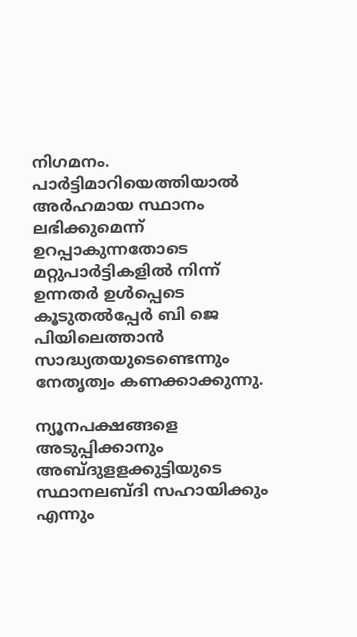നിഗമനം. പാര്‍ട്ടിമാറിയെത്തിയാല്‍ അര്‍ഹമായ സ്ഥാനം ലഭിക്കുമെന്ന് ഉറപ്പാകുന്നതോടെ മറ്റുപാര്‍ട്ടികളില്‍ നിന്ന് ഉന്നതര്‍ ഉള്‍പ്പെടെ കൂടുതല്‍പ്പേര്‍ ബി ജെ പിയിലെത്താന്‍ സാദ്ധ്യതയുടെണ്ടെന്നും നേതൃത്വം കണക്കാക്കുന്നു.

ന്യൂനപക്ഷങ്ങളെ അടുപ്പിക്കാനും അബ്ദുളളക്കുട്ടിയുടെ സ്ഥാനലബ്ദി സഹായിക്കും എന്നും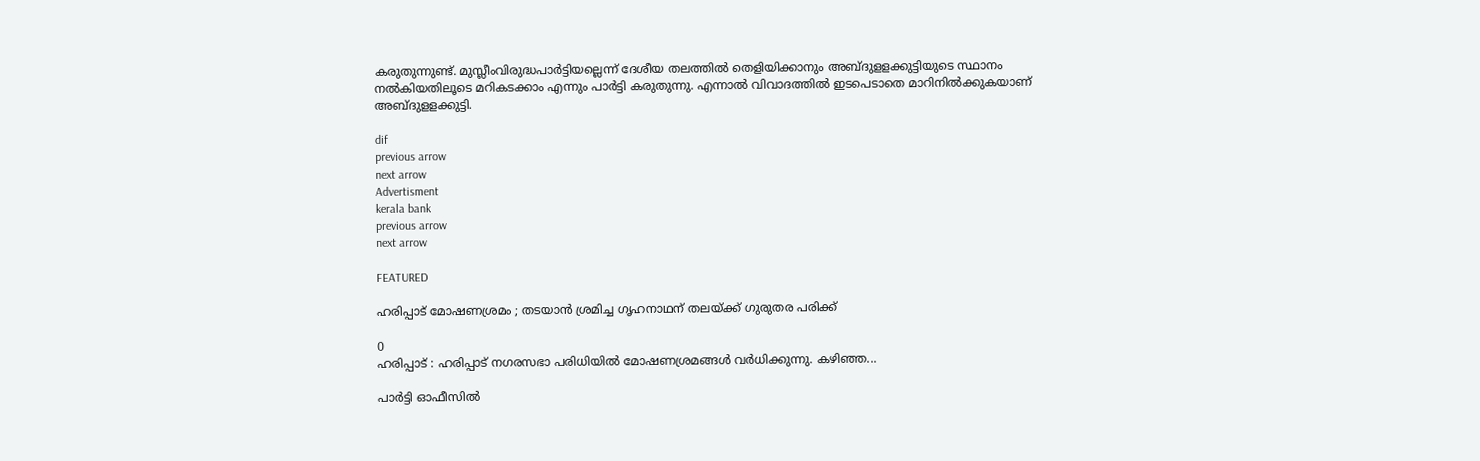കരുതുന്നുണ്ട്. മുസ്ലീംവിരുദ്ധപാര്‍ട്ടിയല്ലെന്ന് ദേശീയ തലത്തില്‍ തെളിയിക്കാനും അബ്ദുളളക്കുട്ടിയുടെ സ്ഥാനം നല്‍കിയതിലൂടെ മറികടക്കാം എന്നും പാര്‍ട്ടി കരുതുന്നു. എന്നാല്‍ വിവാദത്തില്‍ ഇടപെടാതെ മാറിനില്‍ക്കുകയാണ് അബ്ദുളളക്കുട്ടി.

dif
previous arrow
next arrow
Advertisment
kerala bank
previous arrow
next arrow

FEATURED

ഹരിപ്പാട് മോഷണശ്രമം ; തടയാൻ ശ്രമിച്ച ഗൃഹനാഥന് തലയ്ക്ക് ഗുരുതര പരിക്ക്

0
ഹരിപ്പാട് : ഹരിപ്പാട് നഗരസഭാ പരിധിയിൽ മോഷണശ്രമങ്ങൾ വർധിക്കുന്നു. കഴിഞ്ഞ...

പാർട്ടി ഓഫീസിൽ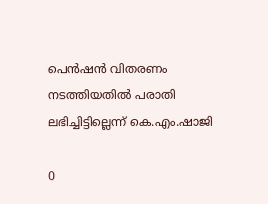പെൻഷൻ വിതരണം നടത്തിയതിൽ പരാതി ലഭിച്ചിട്ടില്ലെന്ന് കെ.എം.ഷാജി

0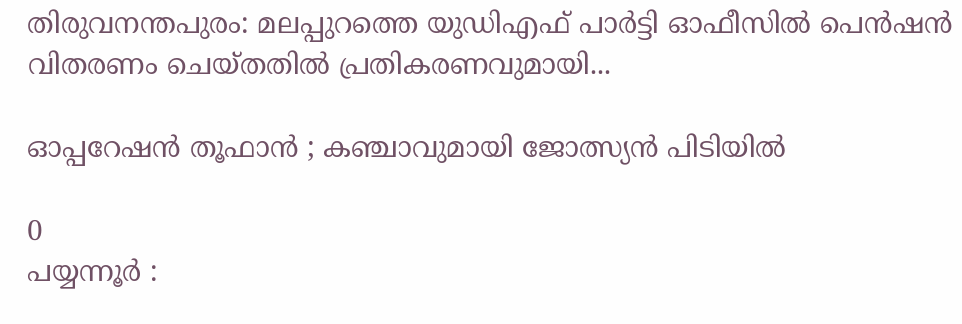തിരുവനന്തപുരം: മലപ്പുറത്തെ യുഡിഎഫ് പാർട്ടി ഓഫീസിൽ പെൻഷൻ വിതരണം ചെയ്തതിൽ പ്രതികരണവുമായി...

ഓപ്പറേഷൻ തൂഫാൻ ; കഞ്ചാവുമായി ജോത്സ്യൻ പിടിയിൽ

0
പയ്യന്നൂർ :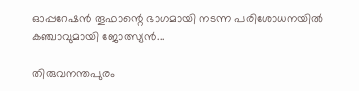ഓപ്പറേഷൻ തൂഫാന്റെ ഭാഗമായി നടന്ന പരിശോധനയിൽ കഞ്ചാവുമായി ജോത്സ്യൻ...

തിരുവനന്തപുരം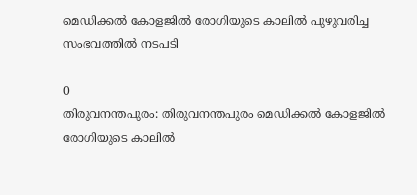മെഡിക്കല്‍ കോളജില്‍ രോഗിയുടെ കാലില്‍ പുഴുവരിച്ച സംഭവത്തില്‍ നടപടി

0
തിരുവനന്തപുരം: തിരുവനന്തപുരം മെഡിക്കല്‍ കോളജില്‍ രോഗിയുടെ കാലില്‍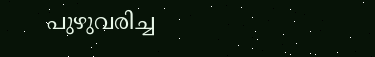പുഴുവരിച്ച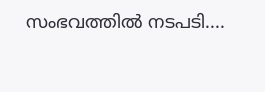സംഭവത്തില്‍ നടപടി....